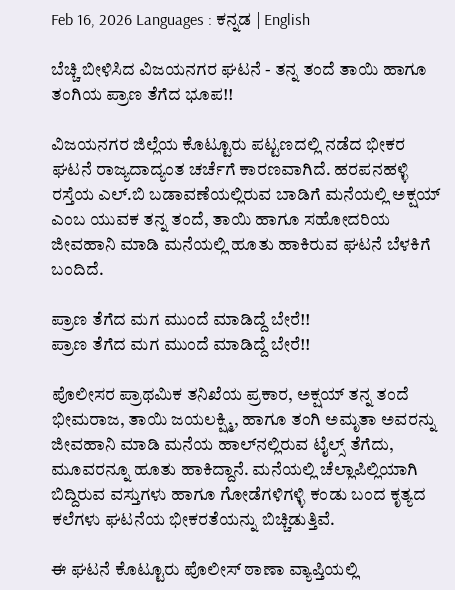Feb 16, 2026 Languages : ಕನ್ನಡ | English

ಬೆಚ್ಚಿ ಬೀಳಿಸಿದ ವಿಜಯನಗರ ಘಟನೆ - ತನ್ನ ತಂದೆ ತಾಯಿ ಹಾಗೂ ತಂಗಿಯ ಪ್ರಾಣ ತೆಗೆದ ಭೂಪ!!

ವಿಜಯನಗರ ಜಿಲ್ಲೆಯ ಕೊಟ್ಟೂರು ಪಟ್ಟಣದಲ್ಲಿ ನಡೆದ ಭೀಕರ ಘಟನೆ ರಾಜ್ಯದಾದ್ಯಂತ ಚರ್ಚೆಗೆ ಕಾರಣವಾಗಿದೆ. ಹರಪನಹಳ್ಳಿ ರಸ್ತೆಯ ಎಲ್.ಬಿ ಬಡಾವಣೆಯಲ್ಲಿರುವ ಬಾಡಿಗೆ ಮನೆಯಲ್ಲಿ ಅಕ್ಷಯ್ ಎಂಬ ಯುವಕ ತನ್ನ ತಂದೆ, ತಾಯಿ ಹಾಗೂ ಸಹೋದರಿಯ ಜೀವಹಾನಿ ಮಾಡಿ ಮನೆಯಲ್ಲಿ ಹೂತು ಹಾಕಿರುವ ಘಟನೆ ಬೆಳಕಿಗೆ ಬಂದಿದೆ.

ಪ್ರಾಣ ತೆಗೆದ ಮಗ ಮುಂದೆ ಮಾಡಿದ್ದೆ ಬೇರೆ!!
ಪ್ರಾಣ ತೆಗೆದ ಮಗ ಮುಂದೆ ಮಾಡಿದ್ದೆ ಬೇರೆ!!

ಪೊಲೀಸರ ಪ್ರಾಥಮಿಕ ತನಿಖೆಯ ಪ್ರಕಾರ, ಅಕ್ಷಯ್ ತನ್ನ ತಂದೆ ಭೀಮರಾಜ, ತಾಯಿ ಜಯಲಕ್ಷ್ಮಿ, ಹಾಗೂ ತಂಗಿ ಅಮೃತಾ ಅವರನ್ನು ಜೀವಹಾನಿ ಮಾಡಿ ಮನೆಯ ಹಾಲ್‌ನಲ್ಲಿರುವ ಟೈಲ್ಸ್ ತೆಗೆದು, ಮೂವರನ್ನೂ ಹೂತು ಹಾಕಿದ್ದಾನೆ. ಮನೆಯಲ್ಲಿ ಚೆಲ್ಲಾಪಿಲ್ಲಿಯಾಗಿ ಬಿದ್ದಿರುವ ವಸ್ತುಗಳು ಹಾಗೂ ಗೋಡೆಗಳಿಗಳ್ಳಿ ಕಂಡು ಬಂದ ಕೃತ್ಯದ ಕಲೆಗಳು ಘಟನೆಯ ಭೀಕರತೆಯನ್ನು ಬಿಚ್ಚಿಡುತ್ತಿವೆ.

ಈ ಘಟನೆ ಕೊಟ್ಟೂರು ಪೊಲೀಸ್ ಠಾಣಾ ವ್ಯಾಪ್ತಿಯಲ್ಲಿ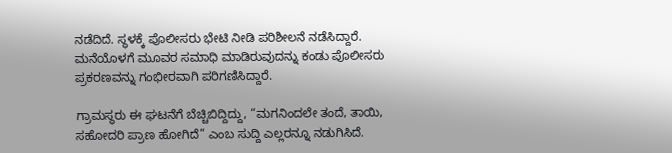ನಡೆದಿದೆ. ಸ್ಥಳಕ್ಕೆ ಪೊಲೀಸರು ಭೇಟಿ ನೀಡಿ ಪರಿಶೀಲನೆ ನಡೆಸಿದ್ದಾರೆ. ಮನೆಯೊಳಗೆ ಮೂವರ ಸಮಾಧಿ ಮಾಡಿರುವುದನ್ನು ಕಂಡು ಪೊಲೀಸರು ಪ್ರಕರಣವನ್ನು ಗಂಭೀರವಾಗಿ ಪರಿಗಣಿಸಿದ್ದಾರೆ.

ಗ್ರಾಮಸ್ಥರು ಈ ಘಟನೆಗೆ ಬೆಚ್ಚಿಬಿದ್ದಿದ್ದು, “ಮಗನಿಂದಲೇ ತಂದೆ, ತಾಯಿ, ಸಹೋದರಿ ಪ್ರಾಣ ಹೋಗಿದೆ” ಎಂಬ ಸುದ್ದಿ ಎಲ್ಲರನ್ನೂ ನಡುಗಿಸಿದೆ.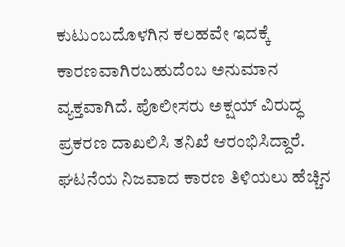ಕುಟುಂಬದೊಳಗಿನ ಕಲಹವೇ ಇದಕ್ಕೆ ಕಾರಣವಾಗಿರಬಹುದೆಂಬ ಅನುಮಾನ ವ್ಯಕ್ತವಾಗಿದೆ. ಪೊಲೀಸರು ಅಕ್ಷಯ್ ವಿರುದ್ಧ ಪ್ರಕರಣ ದಾಖಲಿಸಿ ತನಿಖೆ ಆರಂಭಿಸಿದ್ದಾರೆ. ಘಟನೆಯ ನಿಜವಾದ ಕಾರಣ ತಿಳಿಯಲು ಹೆಚ್ಚಿನ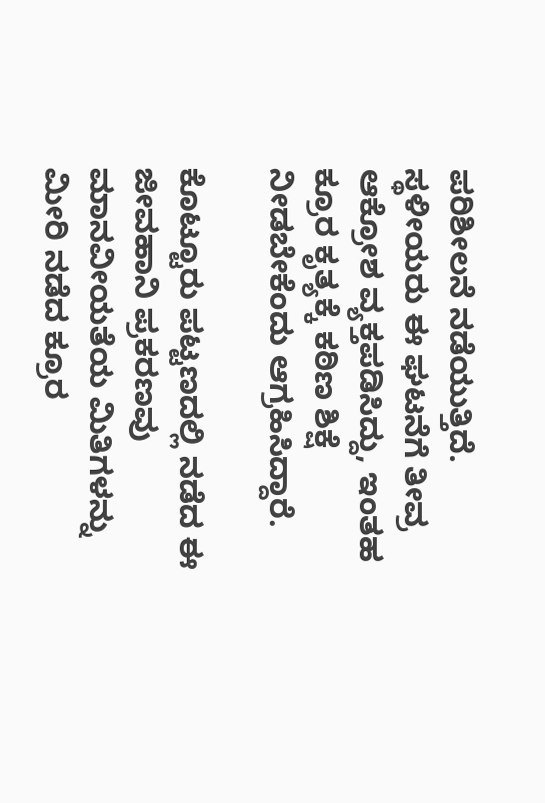ಪರಿಶೀಲನೆ ನಡೆಯುತ್ತಿದೆ. ಸ್ಥಳೀಯರು ಈ ಘಟನೆಗೆ ತೀವ್ರ ಆಕ್ರೋಶ ವ್ಯಕ್ತಪಡಿಸಿದ್ದು, ಇಂತಹ ಕ್ರೂರ ಕೃತ್ಯಕ್ಕೆ ಕಠಿಣ ಶಿಕ್ಷೆ ನೀಡಬೇಕೆಂದು ಆಗ್ರಹಿಸಿದ್ದಾರೆ.

ಕೊಟ್ಟೂರು ಪಟ್ಟಣದಲ್ಲಿ ನಡೆದ ಈ ಜೀವಹಾನಿ ಪ್ರಕರಣವು ಮಾನವೀಯತೆಯ ಮಿತಿಗಳನ್ನು ಮೀರಿ ನಡೆದ ಕ್ರೂರ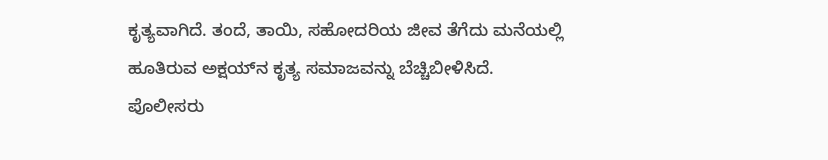ಕೃತ್ಯವಾಗಿದೆ. ತಂದೆ, ತಾಯಿ, ಸಹೋದರಿಯ ಜೀವ ತೆಗೆದು ಮನೆಯಲ್ಲಿ ಹೂತಿರುವ ಅಕ್ಷಯ್‌ನ ಕೃತ್ಯ ಸಮಾಜವನ್ನು ಬೆಚ್ಚಿಬೀಳಿಸಿದೆ. ಪೊಲೀಸರು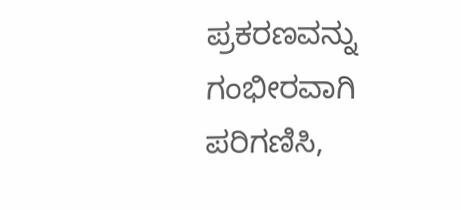ಪ್ರಕರಣವನ್ನು ಗಂಭೀರವಾಗಿ ಪರಿಗಣಿಸಿ,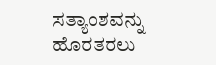ಸತ್ಯಾಂಶವನ್ನು ಹೊರತರಲು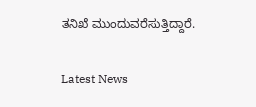ತನಿಖೆ ಮುಂದುವರೆಸುತ್ತಿದ್ದಾರೆ.

Latest News